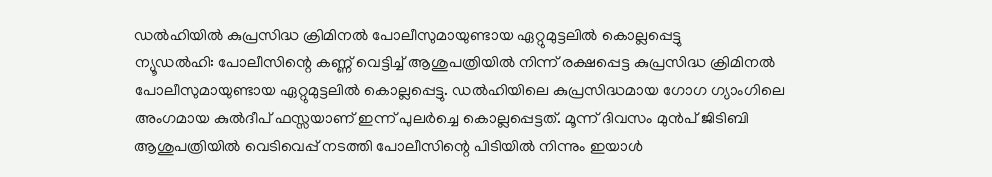ഡൽഹിയിൽ കുപ്രസിദ്ധ ക്രിമിനൽ പോലീസുമായുണ്ടായ ഏറ്റുമുട്ടലിൽ കൊല്ലപ്പെട്ടു
ന്യൂഡൽഹി: പോലീസിന്റെ കണ്ണ് വെട്ടിച്ച് ആശുപത്രിയിൽ നിന്ന് രക്ഷപ്പെട്ട കുപ്രസിദ്ധ ക്രിമിനൽ പോലീസുമായുണ്ടായ ഏറ്റുമുട്ടലിൽ കൊല്ലപ്പെട്ടു. ഡൽഹിയിലെ കുപ്രസിദ്ധമായ ഗോഗ ഗ്യാംഗിലെ അംഗമായ കുൽദീപ് ഫസ്സയാണ് ഇന്ന് പുലർച്ചെ കൊല്ലപ്പെട്ടത്. മൂന്ന് ദിവസം മുൻപ് ജിടിബി ആശുപത്രിയിൽ വെടിവെപ്പ് നടത്തി പോലീസിന്റെ പിടിയിൽ നിന്നും ഇയാൾ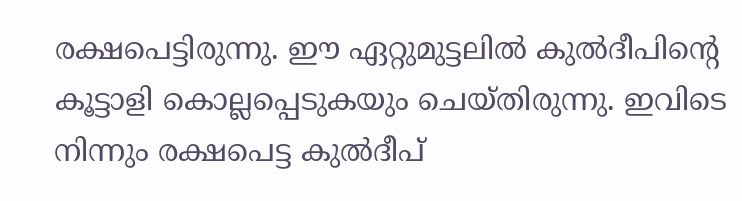രക്ഷപെട്ടിരുന്നു. ഈ ഏറ്റുമുട്ടലിൽ കുൽദീപിന്റെ കൂട്ടാളി കൊല്ലപ്പെടുകയും ചെയ്തിരുന്നു. ഇവിടെ നിന്നും രക്ഷപെട്ട കുൽദീപ്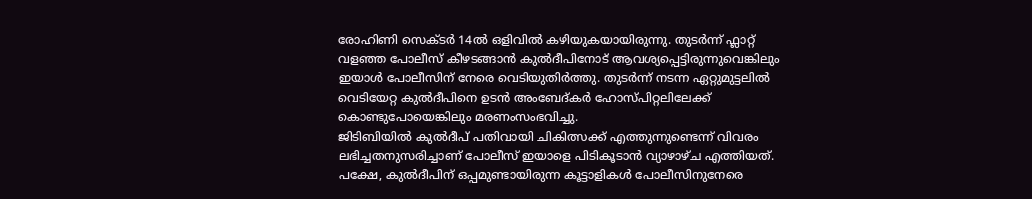രോഹിണി സെക്ടർ 14ൽ ഒളിവിൽ കഴിയുകയായിരുന്നു. തുടർന്ന് ഫ്ലാറ്റ് വളഞ്ഞ പോലീസ് കീഴടങ്ങാൻ കുൽദീപിനോട് ആവശ്യപ്പെട്ടിരുന്നുവെങ്കിലും ഇയാൾ പോലീസിന് നേരെ വെടിയുതിർത്തു. തുടർന്ന് നടന്ന ഏറ്റുമുട്ടലിൽ വെടിയേറ്റ കുൽദീപിനെ ഉടൻ അംബേദ്കർ ഹോസ്പിറ്റലിലേക്ക് കൊണ്ടുപോയെങ്കിലും മരണംസംഭവിച്ചു.
ജിടിബിയിൽ കുൽദീപ് പതിവായി ചികിത്സക്ക് എത്തുന്നുണ്ടെന്ന് വിവരം ലഭിച്ചതനുസരിച്ചാണ് പോലീസ് ഇയാളെ പിടികൂടാൻ വ്യാഴാഴ്ച എത്തിയത്. പക്ഷേ, കുൽദീപിന് ഒപ്പമുണ്ടായിരുന്ന കൂട്ടാളികൾ പോലീസിനുനേരെ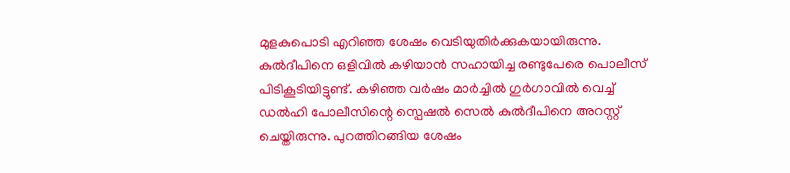മുളകുപൊടി എറിഞ്ഞ ശേഷം വെടിയുതിർക്കുകയായിരുന്നു. കുൽദീപിനെ ഒളിവിൽ കഴിയാൻ സഹായിച്ച രണ്ടുപേരെ പൊലീസ് പിടികൂടിയിട്ടുണ്ട്. കഴിഞ്ഞ വർഷം മാർച്ചിൽ ഗുർഗാവിൽ വെച്ച് ഡൽഹി പോലീസിന്റെ സ്പെഷൽ സെൽ കുൽദീപിനെ അറസ്റ്റ് ചെയ്തിരുന്നു. പുറത്തിറങ്ങിയ ശേഷം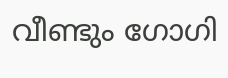വീണ്ടും ഗോഗി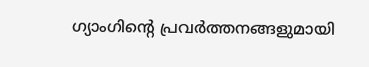ഗ്യാംഗിന്റെ പ്രവർത്തനങ്ങളുമായി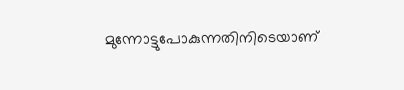മുന്നോട്ടുപോകുന്നതിനിടെയാണ്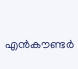എൻകൗണ്ടർ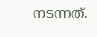നടന്നത്.